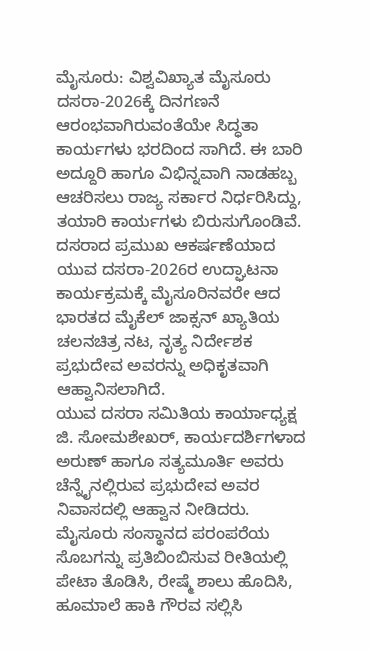ಮೈಸೂರು: ವಿಶ್ವವಿಖ್ಯಾತ ಮೈಸೂರು ದಸರಾ-2026ಕ್ಕೆ ದಿನಗಣನೆ ಆರಂಭವಾಗಿರುವಂತೆಯೇ ಸಿದ್ಧತಾ ಕಾರ್ಯಗಳು ಭರದಿಂದ ಸಾಗಿದೆ. ಈ ಬಾರಿ ಅದ್ದೂರಿ ಹಾಗೂ ವಿಭಿನ್ನವಾಗಿ ನಾಡಹಬ್ಬ ಆಚರಿಸಲು ರಾಜ್ಯ ಸರ್ಕಾರ ನಿರ್ಧರಿಸಿದ್ದು, ತಯಾರಿ ಕಾರ್ಯಗಳು ಬಿರುಸುಗೊಂಡಿವೆ.
ದಸರಾದ ಪ್ರಮುಖ ಆಕರ್ಷಣೆಯಾದ ಯುವ ದಸರಾ-2026ರ ಉದ್ಘಾಟನಾ ಕಾರ್ಯಕ್ರಮಕ್ಕೆ ಮೈಸೂರಿನವರೇ ಆದ ಭಾರತದ ಮೈಕೆಲ್ ಜಾಕ್ಸನ್ ಖ್ಯಾತಿಯ ಚಲನಚಿತ್ರ ನಟ, ನೃತ್ಯ ನಿರ್ದೇಶಕ ಪ್ರಭುದೇವ ಅವರನ್ನು ಅಧಿಕೃತವಾಗಿ ಆಹ್ವಾನಿಸಲಾಗಿದೆ.
ಯುವ ದಸರಾ ಸಮಿತಿಯ ಕಾರ್ಯಾಧ್ಯಕ್ಷ ಜಿ. ಸೋಮಶೇಖರ್, ಕಾರ್ಯದರ್ಶಿಗಳಾದ ಅರುಣ್ ಹಾಗೂ ಸತ್ಯಮೂರ್ತಿ ಅವರು ಚೆನ್ನೈನಲ್ಲಿರುವ ಪ್ರಭುದೇವ ಅವರ ನಿವಾಸದಲ್ಲಿ ಆಹ್ವಾನ ನೀಡಿದರು.
ಮೈಸೂರು ಸಂಸ್ಥಾನದ ಪರಂಪರೆಯ ಸೊಬಗನ್ನು ಪ್ರತಿಬಿಂಬಿಸುವ ರೀತಿಯಲ್ಲಿ ಪೇಟಾ ತೊಡಿಸಿ, ರೇಷ್ಮೆ ಶಾಲು ಹೊದಿಸಿ, ಹೂಮಾಲೆ ಹಾಕಿ ಗೌರವ ಸಲ್ಲಿಸಿ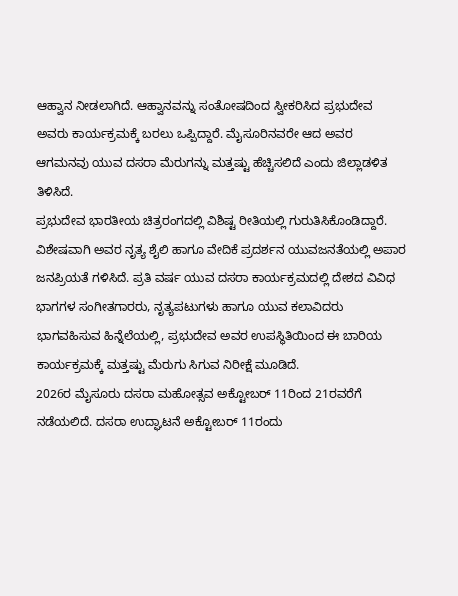ಆಹ್ವಾನ ನೀಡಲಾಗಿದೆ. ಆಹ್ವಾನವನ್ನು ಸಂತೋಷದಿಂದ ಸ್ವೀಕರಿಸಿದ ಪ್ರಭುದೇವ ಅವರು ಕಾರ್ಯಕ್ರಮಕ್ಕೆ ಬರಲು ಒಪ್ಪಿದ್ದಾರೆ. ಮೈಸೂರಿನವರೇ ಆದ ಅವರ ಆಗಮನವು ಯುವ ದಸರಾ ಮೆರುಗನ್ನು ಮತ್ತಷ್ಟು ಹೆಚ್ಚಿಸಲಿದೆ ಎಂದು ಜಿಲ್ಲಾಡಳಿತ ತಿಳಿಸಿದೆ.
ಪ್ರಭುದೇವ ಭಾರತೀಯ ಚಿತ್ರರಂಗದಲ್ಲಿ ವಿಶಿಷ್ಟ ರೀತಿಯಲ್ಲಿ ಗುರುತಿಸಿಕೊಂಡಿದ್ದಾರೆ. ವಿಶೇಷವಾಗಿ ಅವರ ನೃತ್ಯ ಶೈಲಿ ಹಾಗೂ ವೇದಿಕೆ ಪ್ರದರ್ಶನ ಯುವಜನತೆಯಲ್ಲಿ ಅಪಾರ ಜನಪ್ರಿಯತೆ ಗಳಿಸಿದೆ. ಪ್ರತಿ ವರ್ಷ ಯುವ ದಸರಾ ಕಾರ್ಯಕ್ರಮದಲ್ಲಿ ದೇಶದ ವಿವಿಧ ಭಾಗಗಳ ಸಂಗೀತಗಾರರು, ನೃತ್ಯಪಟುಗಳು ಹಾಗೂ ಯುವ ಕಲಾವಿದರು ಭಾಗವಹಿಸುವ ಹಿನ್ನೆಲೆಯಲ್ಲಿ, ಪ್ರಭುದೇವ ಅವರ ಉಪಸ್ಥಿತಿಯಿಂದ ಈ ಬಾರಿಯ ಕಾರ್ಯಕ್ರಮಕ್ಕೆ ಮತ್ತಷ್ಟು ಮೆರುಗು ಸಿಗುವ ನಿರೀಕ್ಷೆ ಮೂಡಿದೆ.
2026ರ ಮೈಸೂರು ದಸರಾ ಮಹೋತ್ಸವ ಅಕ್ಟೋಬರ್ 11ರಿಂದ 21ರವರೆಗೆ ನಡೆಯಲಿದೆ. ದಸರಾ ಉದ್ಘಾಟನೆ ಅಕ್ಟೋಬರ್ 11ರಂದು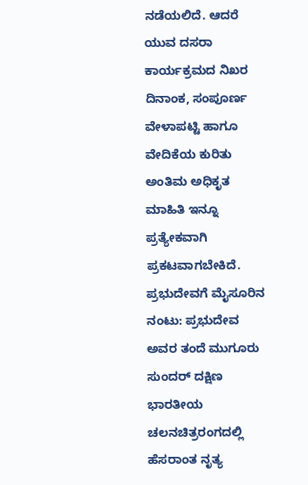ನಡೆಯಲಿದೆ. ಆದರೆ ಯುವ ದಸರಾ ಕಾರ್ಯಕ್ರಮದ ನಿಖರ ದಿನಾಂಕ, ಸಂಪೂರ್ಣ ವೇಳಾಪಟ್ಟಿ ಹಾಗೂ ವೇದಿಕೆಯ ಕುರಿತು ಅಂತಿಮ ಅಧಿಕೃತ ಮಾಹಿತಿ ಇನ್ನೂ ಪ್ರತ್ಯೇಕವಾಗಿ ಪ್ರಕಟವಾಗಬೇಕಿದೆ.
ಪ್ರಭುದೇವಗೆ ಮೈಸೂರಿನ ನಂಟು: ಪ್ರಭುದೇವ ಅವರ ತಂದೆ ಮುಗೂರು ಸುಂದರ್ ದಕ್ಷಿಣ ಭಾರತೀಯ ಚಲನಚಿತ್ರರಂಗದಲ್ಲಿ ಹೆಸರಾಂತ ನೃತ್ಯ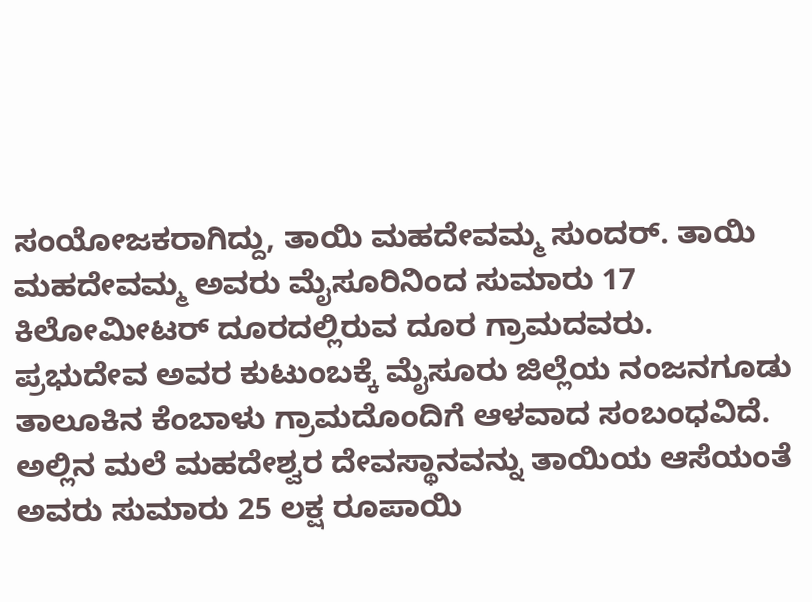ಸಂಯೋಜಕರಾಗಿದ್ದು, ತಾಯಿ ಮಹದೇವಮ್ಮ ಸುಂದರ್. ತಾಯಿ ಮಹದೇವಮ್ಮ ಅವರು ಮೈಸೂರಿನಿಂದ ಸುಮಾರು 17 ಕಿಲೋಮೀಟರ್ ದೂರದಲ್ಲಿರುವ ದೂರ ಗ್ರಾಮದವರು.
ಪ್ರಭುದೇವ ಅವರ ಕುಟುಂಬಕ್ಕೆ ಮೈಸೂರು ಜಿಲ್ಲೆಯ ನಂಜನಗೂಡು ತಾಲೂಕಿನ ಕೆಂಬಾಳು ಗ್ರಾಮದೊಂದಿಗೆ ಆಳವಾದ ಸಂಬಂಧವಿದೆ. ಅಲ್ಲಿನ ಮಲೆ ಮಹದೇಶ್ವರ ದೇವಸ್ಥಾನವನ್ನು ತಾಯಿಯ ಆಸೆಯಂತೆ ಅವರು ಸುಮಾರು 25 ಲಕ್ಷ ರೂಪಾಯಿ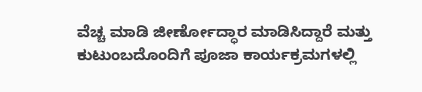ವೆಚ್ಚ ಮಾಡಿ ಜೀರ್ಣೋದ್ಧಾರ ಮಾಡಿಸಿದ್ದಾರೆ ಮತ್ತು ಕುಟುಂಬದೊಂದಿಗೆ ಪೂಜಾ ಕಾರ್ಯಕ್ರಮಗಳಲ್ಲಿ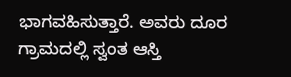ಭಾಗವಹಿಸುತ್ತಾರೆ. ಅವರು ದೂರ ಗ್ರಾಮದಲ್ಲಿ ಸ್ವಂತ ಆಸ್ತಿ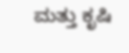ಮತ್ತು ಕೃಷಿ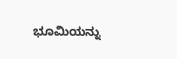ಭೂಮಿಯನ್ನು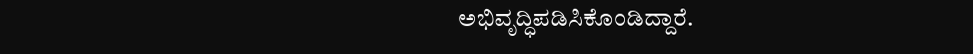ಅಭಿವೃದ್ಧಿಪಡಿಸಿಕೊಂಡಿದ್ದಾರೆ.